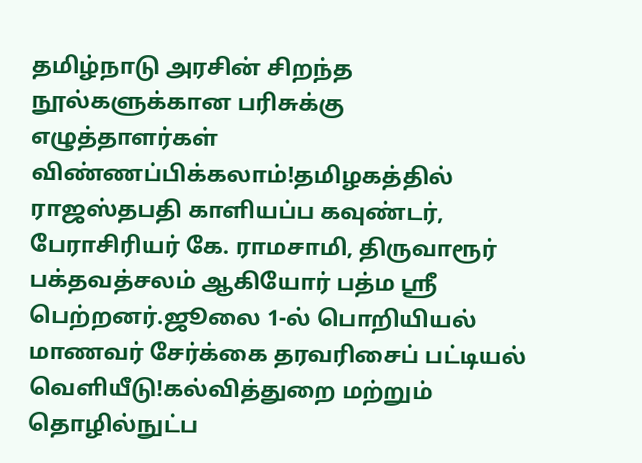தமிழ்நாடு அரசின் சிறந்த நூல்களுக்கான பரிசுக்கு எழுத்தாளர்கள் விண்ணப்பிக்கலாம்!தமிழகத்தில் ராஜஸ்தபதி காளியப்ப கவுண்டர், பேராசிரியர் கே. ராமசாமி, திருவாரூர் பக்தவத்சலம் ஆகியோர் பத்ம ஸ்ரீ பெற்றனர்.ஜூலை 1-ல் பொறியியல் மாணவர் சேர்க்கை தரவரிசைப் பட்டியல் வெளியீடு!கல்வித்துறை மற்றும் தொழில்நுட்ப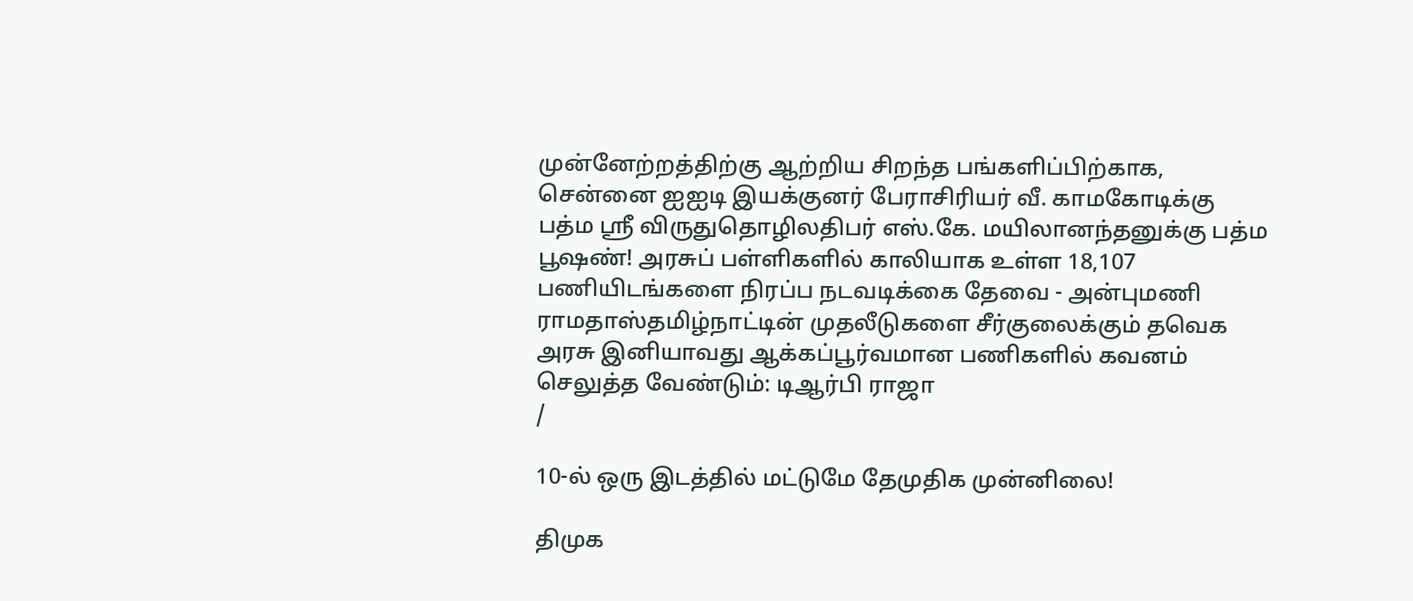முன்னேற்றத்திற்கு ஆற்றிய சிறந்த பங்களிப்பிற்காக, சென்னை ஐஐடி இயக்குனர் பேராசிரியர் வீ. காமகோடிக்கு பத்ம ஸ்ரீ விருதுதொழிலதிபர் எஸ்.கே. மயிலானந்தனுக்கு பத்ம பூஷண்! அரசுப் பள்ளிகளில் காலியாக உள்ள 18,107 பணியிடங்களை நிரப்ப நடவடிக்கை தேவை - அன்புமணி ராமதாஸ்தமிழ்நாட்டின் முதலீடுகளை சீர்குலைக்கும் தவெக அரசு இனியாவது ஆக்கப்பூர்வமான பணிகளில் கவனம் செலுத்த வேண்டும்: டிஆர்பி ராஜா
/

10-ல் ஒரு இடத்தில் மட்டுமே தேமுதிக முன்னிலை!

திமுக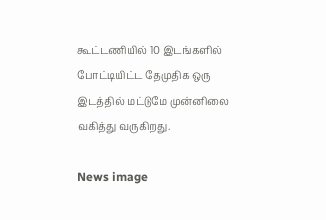கூட்டணியில் 10 இடங்களில் போட்டியிட்ட தேமுதிக ஒரு இடத்தில் மட்டுமே முன்னிலை வகித்து வருகிறது.

News image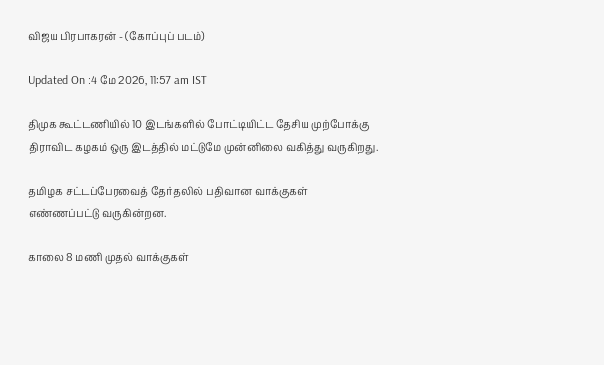விஜய பிரபாகரன் - (கோப்புப் படம்)

Updated On :4 மே 2026, 11:57 am IST

திமுக கூட்டணியில் 10 இடங்களில் போட்டியிட்ட தேசிய முற்போக்கு திராவிட கழகம் ஒரு இடத்தில் மட்டுமே முன்னிலை வகித்து வருகிறது.

தமிழக சட்டப்பேரவைத் தேர்தலில் பதிவான வாக்குகள் எண்ணப்பட்டு வருகின்றன.

காலை 8 மணி முதல் வாக்குகள்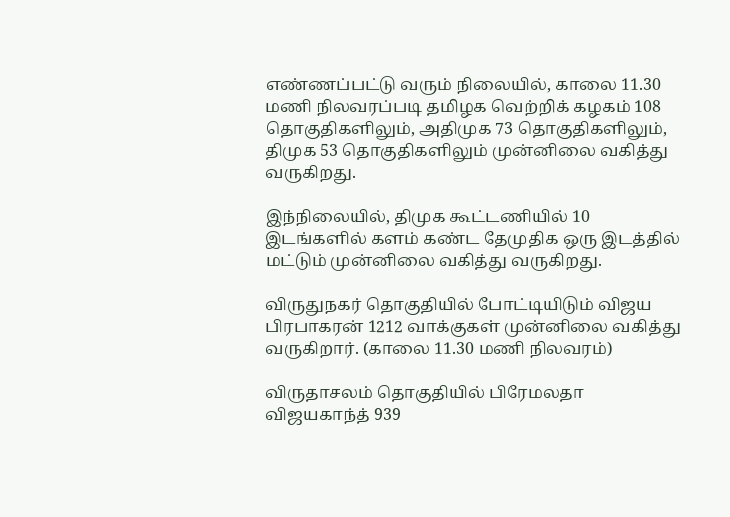எண்ணப்பட்டு வரும் நிலையில், காலை 11.30 மணி நிலவரப்படி தமிழக வெற்றிக் கழகம் 108 தொகுதிகளிலும், அதிமுக 73 தொகுதிகளிலும், திமுக 53 தொகுதிகளிலும் முன்னிலை வகித்து வருகிறது.

இந்நிலையில், திமுக கூட்டணியில் 10 இடங்களில் களம் கண்ட தேமுதிக ஒரு இடத்தில் மட்டும் முன்னிலை வகித்து வருகிறது.

விருதுநகர் தொகுதியில் போட்டியிடும் விஜய பிரபாகரன் 1212 வாக்குகள் முன்னிலை வகித்து வருகிறார். (காலை 11.30 மணி நிலவரம்)

விருதாசலம் தொகுதியில் பிரேமலதா விஜயகாந்த் 939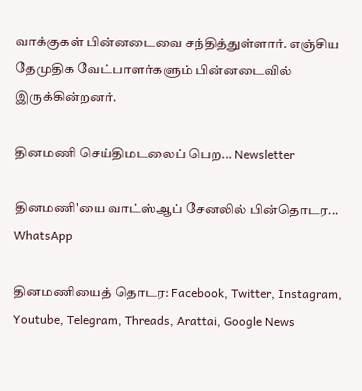வாக்குகள் பின்னடைவை சந்தித்துள்ளார். எஞ்சிய தேமுதிக வேட்பாளர்களும் பின்னடைவில் இருக்கின்றனர்.

தினமணி செய்திமடலைப் பெற... Newsletter

தினமணி'யை வாட்ஸ்ஆப் சேனலில் பின்தொடர... WhatsApp

தினமணியைத் தொடர: Facebook, Twitter, Instagram, Youtube, Telegram, Threads, Arattai, Google News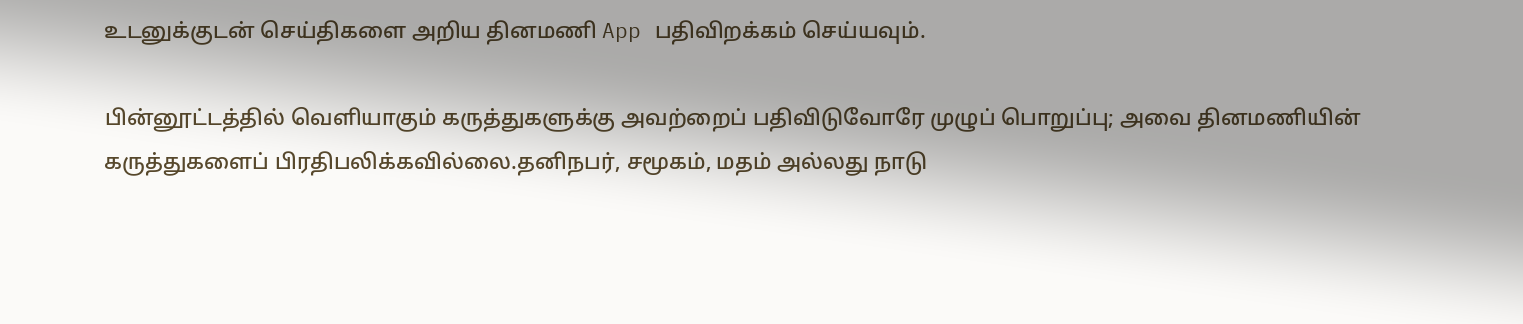உடனுக்குடன் செய்திகளை அறிய தினமணி App பதிவிறக்கம் செய்யவும்.

பின்னூட்டத்தில் வெளியாகும் கருத்துகளுக்கு அவற்றைப் பதிவிடுவோரே முழுப் பொறுப்பு; அவை தினமணியின் கருத்துகளைப் பிரதிபலிக்கவில்லை.தனிநபர், சமூகம், மதம் அல்லது நாடு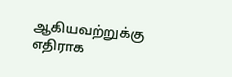ஆகியவற்றுக்கு எதிராக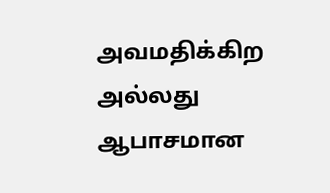அவமதிக்கிற அல்லது ஆபாசமான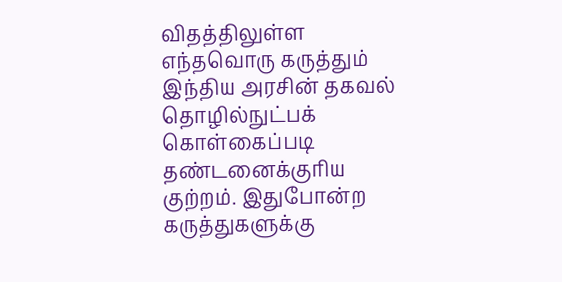விதத்திலுள்ள எந்தவொரு கருத்தும் இந்திய அரசின் தகவல் தொழில்நுட்பக் கொள்கைப்படி தண்டனைக்குரிய குற்றம். இதுபோன்ற கருத்துகளுக்கு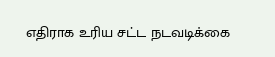எதிராக உரிய சட்ட நடவடிக்கை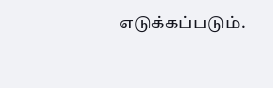எடுக்கப்படும்.